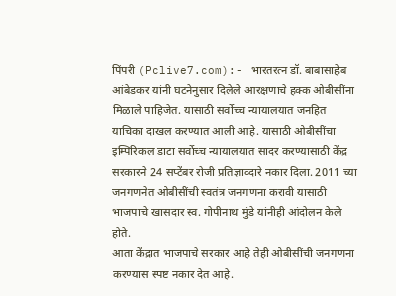पिंपरी (Pclive7.com):- भारतरत्न डॉ. बाबासाहेब आंबेडकर यांनी घटनेनुसार दिलेले आरक्षणाचे हक्क ओबीसींना मिळाले पाहिजेत. यासाठी सर्वोच्च न्यायालयात जनहित याचिका दाखल करण्यात आली आहे. यासाठी ओबीसींचा इम्पिरिकल डाटा सर्वोच्च न्यायालयात सादर करण्यासाठी केंद्र सरकारने 24 सप्टेंबर रोजी प्रतिज्ञाव्दारे नकार दिला. 2011 च्या जनगणनेत ओबीसींची स्वतंत्र जनगणना करावी यासाठी भाजपाचे खासदार स्व. गोपीनाथ मुंडे यांनीही आंदोलन केले होते.
आता केंद्रात भाजपाचे सरकार आहे तेही ओबीसींची जनगणना करण्यास स्पष्ट नकार देत आहे.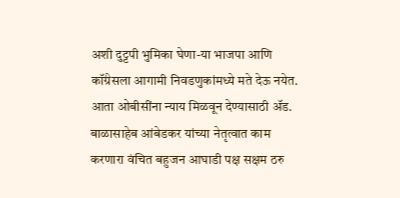अशी दुट्टपी भुमिका घेणा-या भाजपा आणि कॉंग्रेसला आगामी निवडणुकांमध्ये मते देऊ नयेत. आता ओबीसींना न्याय मिळवून देण्यासाठी ॲड. बाळासाहेब आंबेडकर यांच्या नेतृत्वात काम करणारा वंचित बहुजन आघाडी पक्ष सक्षम ठरु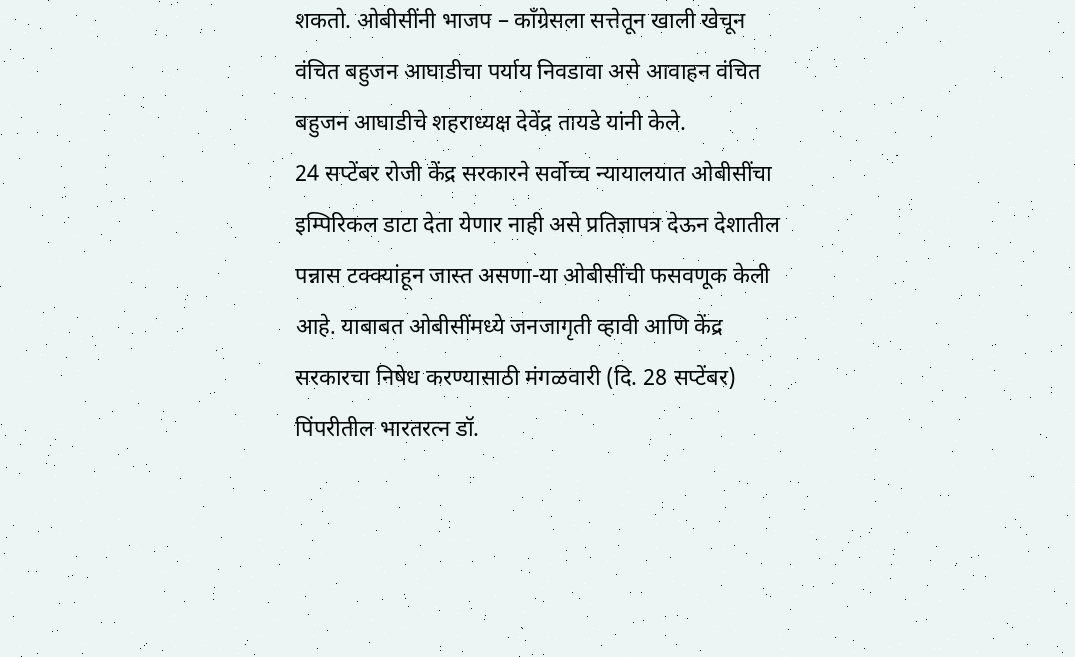शकतो. ओबीसींनी भाजप – कॉंग्रेसला सत्तेतून खाली खेचून वंचित बहुजन आघाडीचा पर्याय निवडावा असे आवाहन वंचित बहुजन आघाडीचे शहराध्यक्ष देवेंद्र तायडे यांनी केले.
24 सप्टेंबर रोजी केंद्र सरकारने सर्वोच्च न्यायालयात ओबीसींचा इम्पिरिकल डाटा देता येणार नाही असे प्रतिज्ञापत्र देऊन देशातील पन्नास टक्क्यांहून जास्त असणा-या ओबीसींची फसवणूक केली आहे. याबाबत ओबीसींमध्ये जनजागृती व्हावी आणि केंद्र सरकारचा निषेध करण्यासाठी मंगळवारी (दि. 28 सप्टेंबर) पिंपरीतील भारतरत्न डॉ.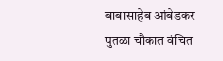बाबासाहेब आंबेडकर पुतळा चौकात वंचित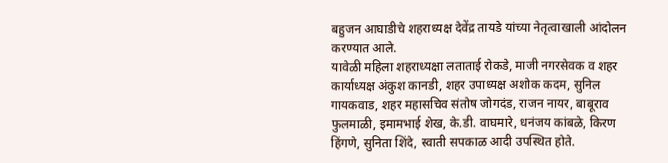बहुजन आघाडीचे शहराध्यक्ष देवेंद्र तायडे यांच्या नेतृत्वाखाली आंदोलन करण्यात आले.
यावेळी महिला शहराध्यक्षा लताताई रोकडे, माजी नगरसेवक व शहर कार्याध्यक्ष अंकुश कानडी, शहर उपाध्यक्ष अशोक कदम, सुनिल गायकवाड, शहर महासचिव संतोष जोगदंड, राजन नायर, बाबूराव फुलमाळी, इमामभाई शेख, के.डी. वाघमारे, धनंजय कांबळे, किरण हिंगणे, सुनिता शिंदे, स्वाती सपकाळ आदी उपस्थित होते.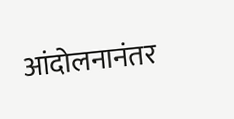आंदोलनानंतर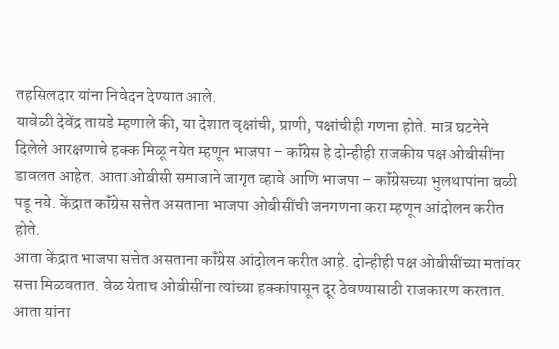तहसिलदार यांना निवेदन देण्यात आले.
यावेळी देवेंद्र तायडे म्हणाले की, या देशात वृक्षांची, प्राणी, पक्षांचीही गणना होते. मात्र घटनेने दिलेले आरक्षणाचे हक्क मिळू नयेत म्हणून भाजपा – कॉंग्रेस हे दोन्हीही राजकीय पक्ष ओबीसींना डावलत आहेत. आता ओबीसी समाजाने जागृत व्हावे आणि भाजपा – कॉंग्रेसच्या भुलथापांना बळी पडू नये. केंद्रात कॉंग्रेस सत्तेत असताना भाजपा ओबीसींची जनगणना करा म्हणून आंदोलन करीत होते.
आता केंद्रात भाजपा सत्तेत असताना कॉंग्रेस आंदोलन करीत आहे. दोन्हीही पक्ष ओबीसींच्या मतांवर सत्ता मिळवतात. वेळ येताच ओबीसींना त्यांच्या हक्कांपासून दूर ठेवण्यासाठी राजकारण करतात. आता यांना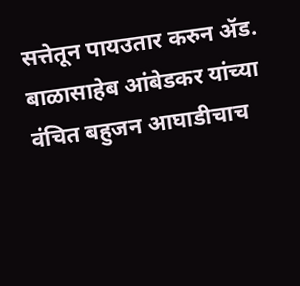सत्तेतून पायउतार करुन ॲड. बाळासाहेब आंबेडकर यांच्या वंचित बहुजन आघाडीचाच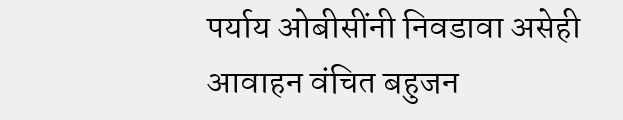पर्याय ओबीसींनी निवडावा असेही आवाहन वंचित बहुजन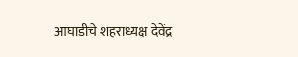आघाडीचे शहराध्यक्ष देवेंद्र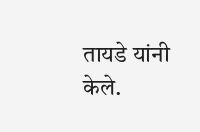तायडे यांनी केले.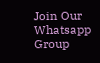Join Our Whatsapp Group